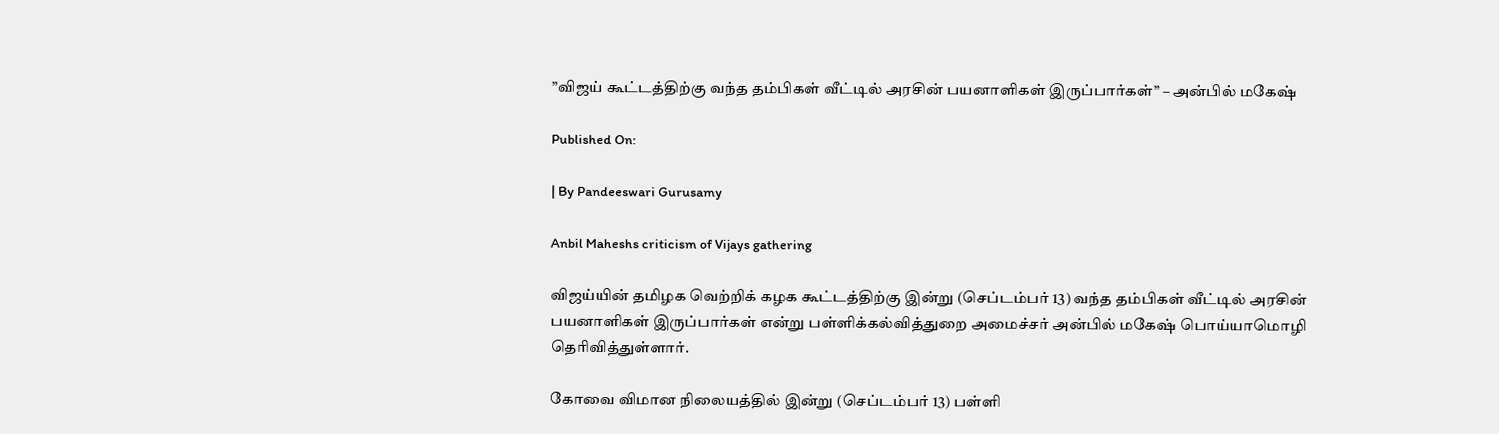”விஜய் கூட்டத்திற்கு வந்த தம்பிகள் வீட்டில் அரசின் பயனாளிகள் இருப்பார்கள்” – அன்பில் மகேஷ்

Published On:

| By Pandeeswari Gurusamy

Anbil Maheshs criticism of Vijays gathering

விஜய்யின் தமிழக வெற்றிக் கழக கூட்டத்திற்கு இன்று (செப்டம்பர் 13) வந்த தம்பிகள் வீட்டில் அரசின் பயனாளிகள் இருப்பார்கள் என்று பள்ளிக்கல்வித்துறை அமைச்சர் அன்பில் மகேஷ் பொய்யாமொழி தெரிவித்துள்ளார்.

கோவை விமான நிலையத்தில் இன்று (செப்டம்பர் 13) பள்ளி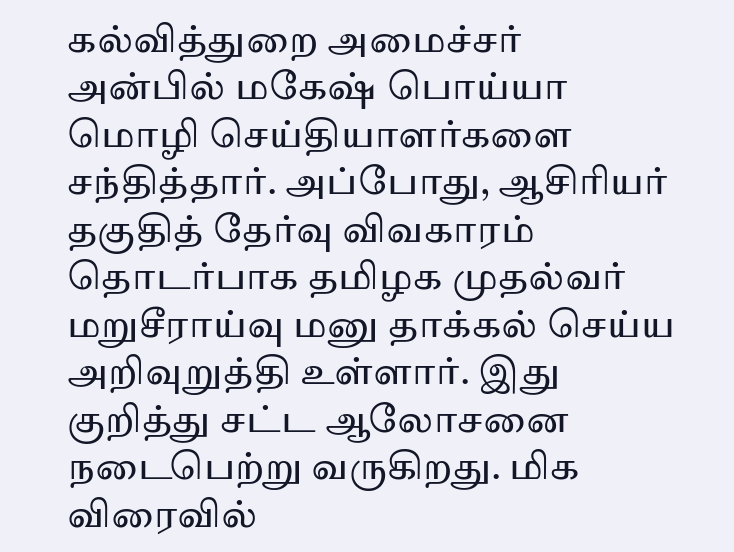கல்வித்துறை அமைச்சர் அன்பில் மகேஷ் பொய்யா மொழி செய்தியாளர்களை சந்தித்தார். அப்போது, ஆசிரியர் தகுதித் தேர்வு விவகாரம் தொடர்பாக தமிழக முதல்வர் மறுசீராய்வு மனு தாக்கல் செய்ய அறிவுறுத்தி உள்ளார். இது குறித்து சட்ட ஆலோசனை நடைபெற்று வருகிறது. மிக விரைவில்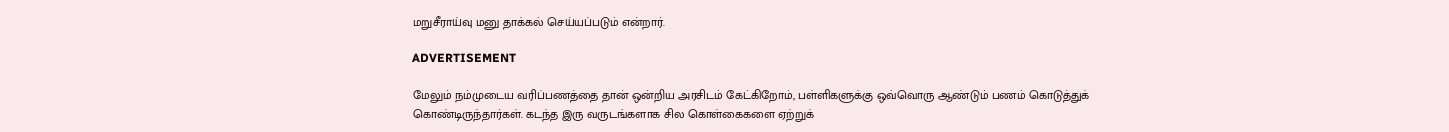மறுசீராய்வு மனு தாக்கல் செய்யப்படும் என்றார்.

ADVERTISEMENT

மேலும் நம்முடைய வரிப்பணத்தை தான் ஒன்றிய அரசிடம் கேட்கிறோம், பள்ளிகளுக்கு ஒவ்வொரு ஆண்டும் பணம் கொடுத்துக் கொண்டிருந்தார்கள். கடந்த இரு வருடங்களாக சில கொள்கைகளை ஏற்றுக்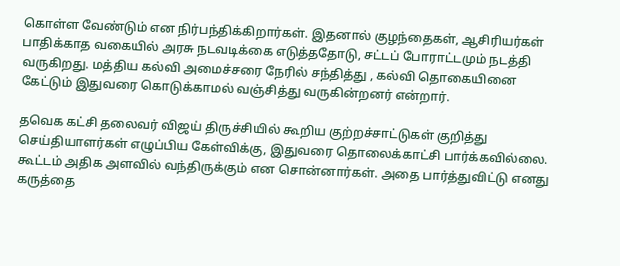கொள்ள வேண்டும் என நிர்பந்திக்கிறார்கள். இதனால் குழந்தைகள், ஆசிரியர்கள் பாதிக்காத வகையில் அரசு நடவடிக்கை எடுத்ததோடு, சட்டப் போராட்டமும் நடத்தி வருகிறது. மத்திய கல்வி அமைச்சரை நேரில் சந்தித்து , கல்வி தொகையினை கேட்டும் இதுவரை கொடுக்காமல் வஞ்சித்து வருகின்றனர் என்றார்.

தவெக கட்சி தலைவர் விஜய் திருச்சியில் கூறிய குற்றச்சாட்டுகள் குறித்து செய்தியாளர்கள் எழுப்பிய கேள்விக்கு, இதுவரை தொலைக்காட்சி பார்க்கவில்லை. கூட்டம் அதிக அளவில் வந்திருக்கும் என சொன்னார்கள். அதை பார்த்துவிட்டு எனது கருத்தை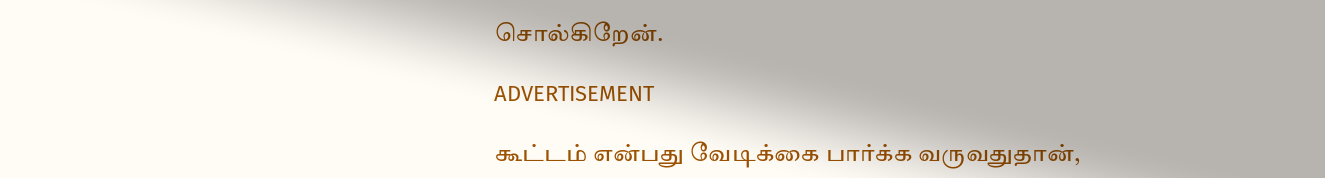சொல்கிறேன்.

ADVERTISEMENT

கூட்டம் என்பது வேடிக்கை பார்க்க வருவதுதான்,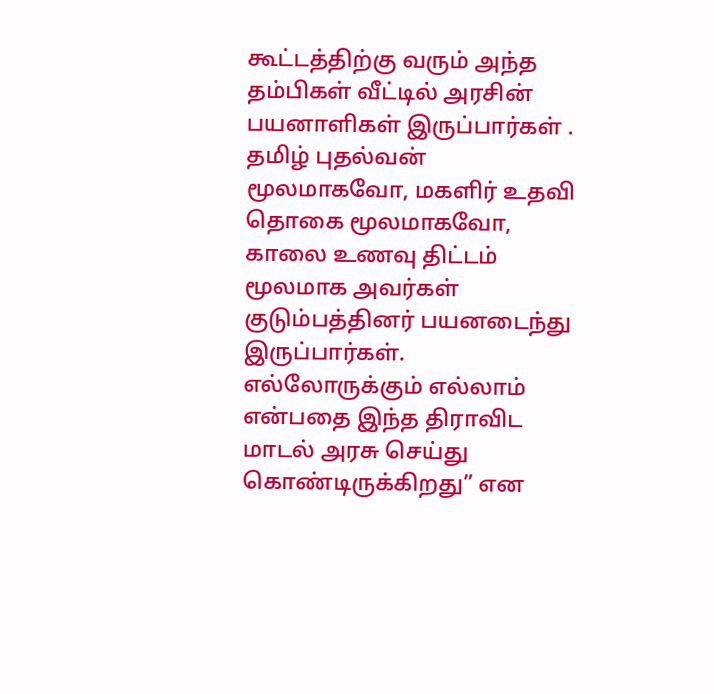கூட்டத்திற்கு வரும் அந்த தம்பிகள் வீட்டில் அரசின் பயனாளிகள் இருப்பார்கள் . தமிழ் புதல்வன் மூலமாகவோ, மகளிர் உதவி தொகை மூலமாகவோ, காலை உணவு திட்டம் மூலமாக அவர்கள் குடும்பத்தினர் பயனடைந்து இருப்பார்கள். எல்லோருக்கும் எல்லாம் என்பதை இந்த திராவிட மாடல் அரசு செய்து கொண்டிருக்கிறது” என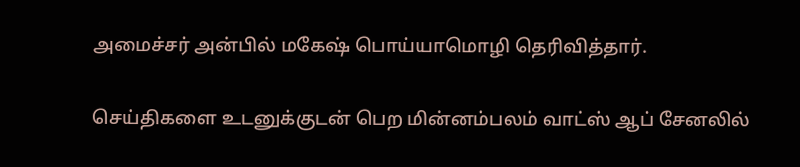அமைச்சர் அன்பில் மகேஷ் பொய்யாமொழி தெரிவித்தார்.

செய்திகளை உடனுக்குடன் பெற மின்னம்பலம் வாட்ஸ் ஆப் சேனலில்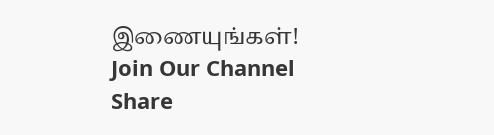இணையுங்கள்!
Join Our Channel
Share